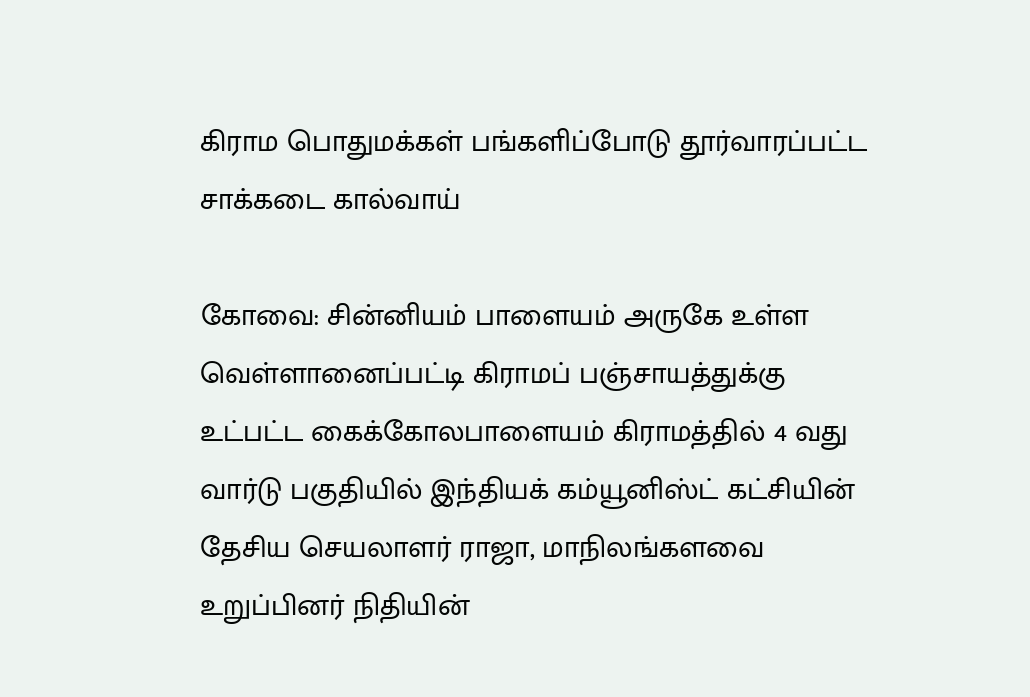கிராம பொதுமக்கள் பங்களிப்போடு தூர்வாரப்பட்ட சாக்கடை கால்வாய்

கோவை: சின்னியம் பாளையம் அருகே உள்ள வெள்ளானைப்பட்டி கிராமப் பஞ்சாயத்துக்கு உட்பட்ட கைக்கோலபாளையம் கிராமத்தில் 4 வது வார்டு பகுதியில் இந்தியக் கம்யூனிஸ்ட் கட்சியின் தேசிய செயலாளர் ராஜா, மாநிலங்களவை உறுப்பினர் நிதியின்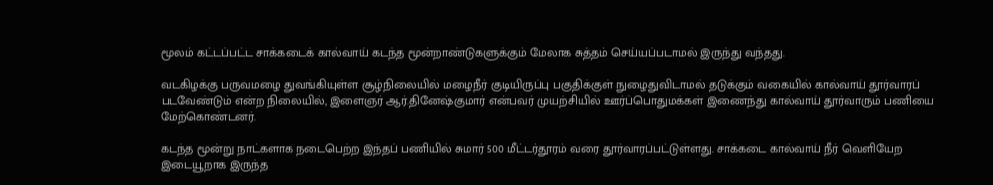மூலம் கட்டப்பட்ட சாக்கடைக் கால்வாய் கடந்த மூன்றாண்டுகளுக்கும் மேலாக சுத்தம் செய்யப்படாமல் இருந்து வந்தது.

வடகிழக்கு பருவமழை துவங்கியுள்ள சூழ்நிலையில் மழைநீர் குடியிருப்பு பகுதிக்குள் நுழைதுவிடாமல் தடுக்கும் வகையில் கால்வாய் தூர்வாரப் படவேண்டும் என்ற நிலையில், இளைஞர் ஆர்.தினேஷ்குமார் என்பவர் முயற்சியில் ஊர்ப்பொதுமக்கள் இணைந்து கால்வாய் தூர்வாரும் பணியை மேற்கொண்டனர்.

கடந்த மூன்று நாட்களாக நடைபெற்ற இந்தப் பணியில் சுமார் 500 மீட்டர்தூரம் வரை தூர்வாரப்பட்டுள்ளது. சாக்கடை கால்வாய் நீர் வெளியேற இடையூறாக இருந்த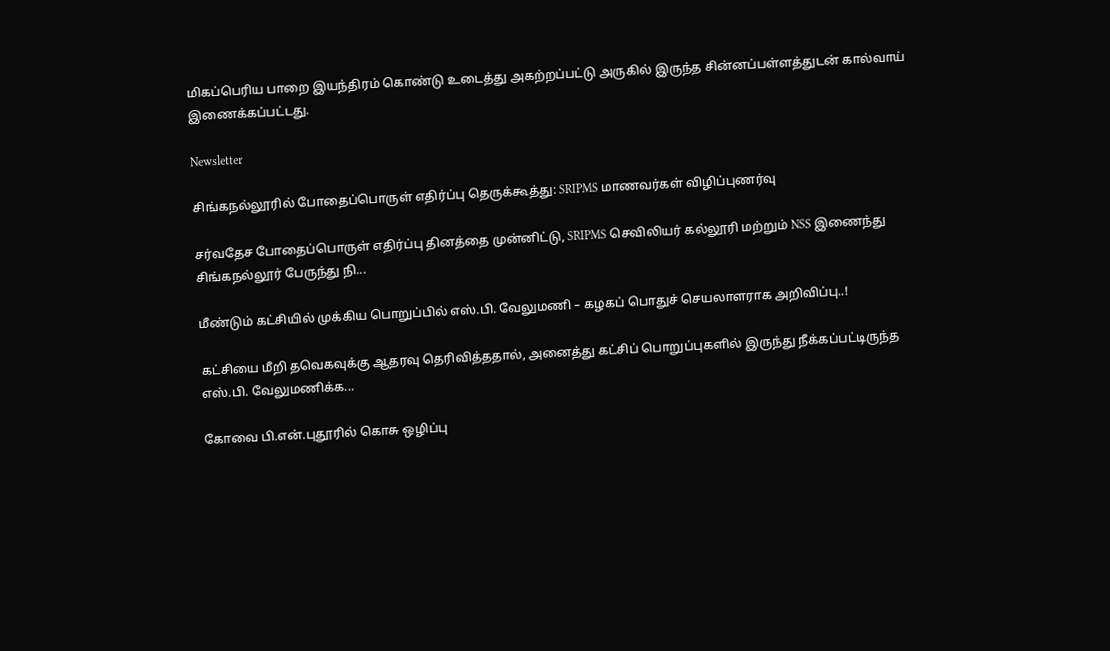மிகப்பெரிய பாறை இயந்திரம் கொண்டு உடைத்து அகற்றப்பட்டு அருகில் இருந்த சின்னப்பள்ளத்துடன் கால்வாய் இணைக்கப்பட்டது.

Newsletter

சிங்கநல்லூரில் போதைப்பொருள் எதிர்ப்பு தெருக்கூத்து: SRIPMS மாணவர்கள் விழிப்புணர்வு

சர்வதேச போதைப்பொருள் எதிர்ப்பு தினத்தை முன்னிட்டு, SRIPMS செவிலியர் கல்லூரி மற்றும் NSS இணைந்து சிங்கநல்லூர் பேருந்து நி...

மீண்டும் கட்சியில் முக்கிய பொறுப்பில் எஸ்.பி. வேலுமணி – கழகப் பொதுச் செயலாளராக அறிவிப்பு..!

கட்சியை மீறி தவெகவுக்கு ஆதரவு தெரிவித்ததால், அனைத்து கட்சிப் பொறுப்புகளில் இருந்து நீக்கப்பட்டிருந்த எஸ்.பி. வேலுமணிக்க...

கோவை பி.என்.புதூரில் கொசு ஒழிப்பு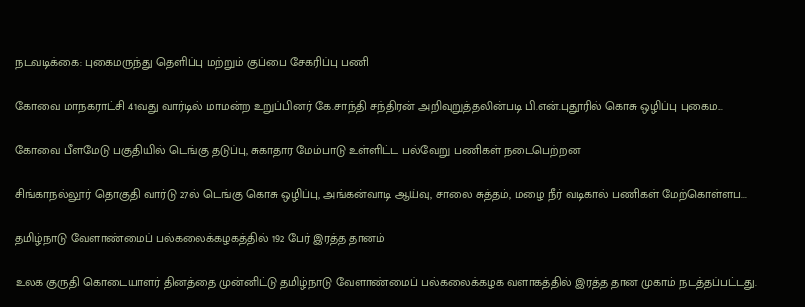நடவடிக்கை: புகைமருந்து தெளிப்பு மற்றும் குப்பை சேகரிப்பு பணி

கோவை மாநகராட்சி 41வது வார்டில் மாமன்ற உறுப்பினர் கே.சாந்தி சந்திரன் அறிவுறுத்தலின்படி பி.என்.புதூரில் கொசு ஒழிப்பு புகைம...

கோவை பீளமேடு பகுதியில் டெங்கு தடுப்பு, சுகாதார மேம்பாடு உள்ளிட்ட பல்வேறு பணிகள் நடைபெற்றன

சிங்காநல்லூர் தொகுதி வார்டு 27ல் டெங்கு கொசு ஒழிப்பு, அங்கன்வாடி ஆய்வு, சாலை சுத்தம், மழை நீர் வடிகால் பணிகள் மேற்கொள்ளப...

தமிழ்நாடு வேளாண்மைப் பல்கலைக்கழகத்தில் 192 பேர் இரத்த தானம்

உலக குருதி கொடையாளர் தினத்தை முன்னிட்டு தமிழ்நாடு வேளாண்மைப் பல்கலைக்கழக வளாகத்தில் இரத்த தான முகாம் நடத்தப்பட்டது.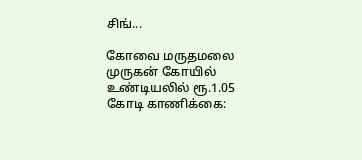சிங்...

கோவை மருதமலை முருகன் கோயில் உண்டியலில் ரூ.1.05 கோடி காணிக்கை: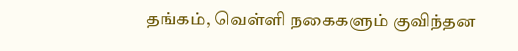தங்கம், வெள்ளி நகைகளும் குவிந்தன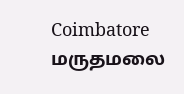Coimbatore மருதமலை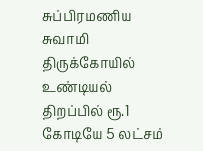சுப்பிரமணிய சுவாமி திருக்கோயில் உண்டியல் திறப்பில் ரூ.1 கோடியே 5 லட்சம்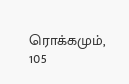ரொக்கமும், 105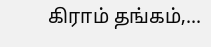கிராம் தங்கம்,...